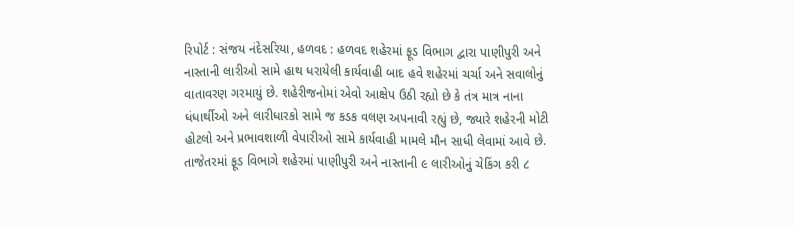રિપોર્ટ : સંજય નંદેસરિયા, હળવદ : હળવદ શહેરમાં ફૂડ વિભાગ દ્વારા પાણીપુરી અને નાસ્તાની લારીઓ સામે હાથ ધરાયેલી કાર્યવાહી બાદ હવે શહેરમાં ચર્ચા અને સવાલોનું વાતાવરણ ગરમાયું છે. શહેરીજનોમાં એવો આક્ષેપ ઉઠી રહ્યો છે કે તંત્ર માત્ર નાના ધંધાર્થીઓ અને લારીધારકો સામે જ કડક વલણ અપનાવી રહ્યું છે, જ્યારે શહેરની મોટી હોટલો અને પ્રભાવશાળી વેપારીઓ સામે કાર્યવાહી મામલે મૌન સાધી લેવામાં આવે છે. તાજેતરમાં ફૂડ વિભાગે શહેરમાં પાણીપુરી અને નાસ્તાની ૯ લારીઓનું ચેકિંગ કરી ૮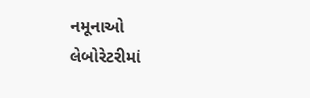નમૂનાઓ લેબોરેટરીમાં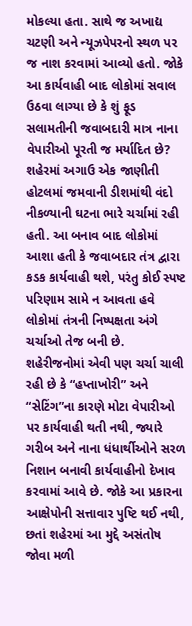મોકલ્યા હતા. સાથે જ અખાદ્ય ચટણી અને ન્યૂઝપેપરનો સ્થળ પર જ નાશ કરવામાં આવ્યો હતો. જોકે આ કાર્યવાહી બાદ લોકોમાં સવાલ ઉઠવા લાગ્યા છે કે શું ફૂડ સલામતીની જવાબદારી માત્ર નાના વેપારીઓ પૂરતી જ મર્યાદિત છે?
શહેરમાં અગાઉ એક જાણીતી હોટલમાં જમવાની ડીશમાંથી વંદો નીકળ્યાની ઘટના ભારે ચર્ચામાં રહી હતી. આ બનાવ બાદ લોકોમાં આશા હતી કે જવાબદાર તંત્ર દ્વારા કડક કાર્યવાહી થશે, પરંતુ કોઈ સ્પષ્ટ પરિણામ સામે ન આવતા હવે લોકોમાં તંત્રની નિષ્પક્ષતા અંગે ચર્ચાઓ તેજ બની છે.
શહેરીજનોમાં એવી પણ ચર્ચા ચાલી રહી છે કે “હપ્તાખોરી” અને “સેટિંગ”ના કારણે મોટા વેપારીઓ પર કાર્યવાહી થતી નથી, જ્યારે ગરીબ અને નાના ધંધાર્થીઓને સરળ નિશાન બનાવી કાર્યવાહીનો દેખાવ કરવામાં આવે છે. જોકે આ પ્રકારના આક્ષેપોની સત્તાવાર પુષ્ટિ થઈ નથી, છતાં શહેરમાં આ મુદ્દે અસંતોષ જોવા મળી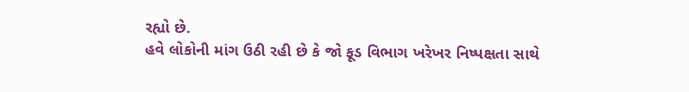રહ્યો છે.
હવે લોકોની માંગ ઉઠી રહી છે કે જો ફૂડ વિભાગ ખરેખર નિષ્પક્ષતા સાથે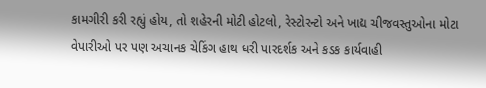કામગીરી કરી રહ્યું હોય, તો શહેરની મોટી હોટલો, રેસ્ટોરન્ટો અને ખાદ્ય ચીજવસ્તુઓના મોટા વેપારીઓ પર પણ અચાનક ચેકિંગ હાથ ધરી પારદર્શક અને કડક કાર્યવાહી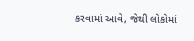કરવામાં આવે, જેથી લોકોમાં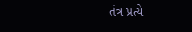તંત્ર પ્રત્યે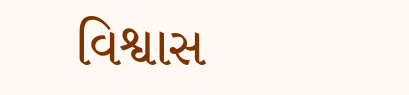વિશ્વાસ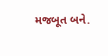મજબૂત બને.